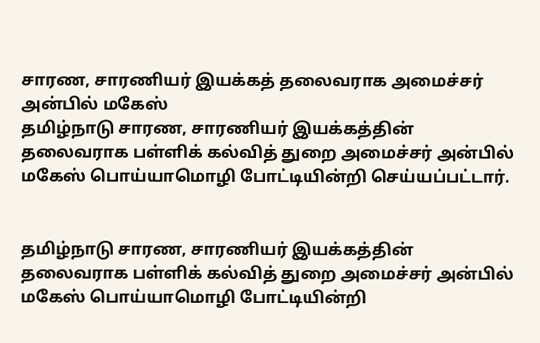சாரண, சாரணியர் இயக்கத் தலைவராக அமைச்சர் அன்பில் மகேஸ்
தமிழ்நாடு சாரண, சாரணியர் இயக்கத்தின் தலைவராக பள்ளிக் கல்வித் துறை அமைச்சர் அன்பில் மகேஸ் பொய்யாமொழி போட்டியின்றி செய்யப்பட்டார்.


தமிழ்நாடு சாரண, சாரணியர் இயக்கத்தின் தலைவராக பள்ளிக் கல்வித் துறை அமைச்சர் அன்பில் மகேஸ் பொய்யாமொழி போட்டியின்றி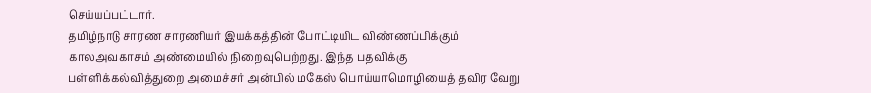செய்யப்பட்டார்.
தமிழ்நாடு சாரண சாரணியர் இயக்கத்தின் போட்டியிட விண்ணப்பிக்கும் காலஅவகாசம் அண்மையில் நிறைவுபெற்றது. இந்த பதவிக்கு பள்ளிக்கல்வித்துறை அமைச்சர் அன்பில் மகேஸ் பொய்யாமொழியைத் தவிர வேறு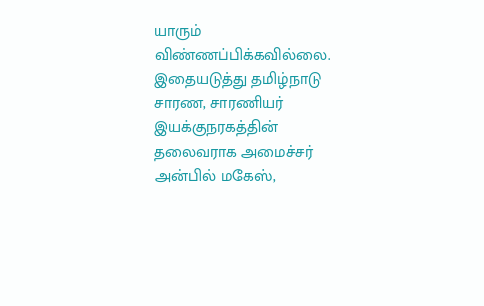யாரும் விண்ணப்பிக்கவில்லை.
இதையடுத்து தமிழ்நாடு சாரண, சாரணியர் இயக்குநரகத்தின் தலைவராக அமைச்சர் அன்பில் மகேஸ்,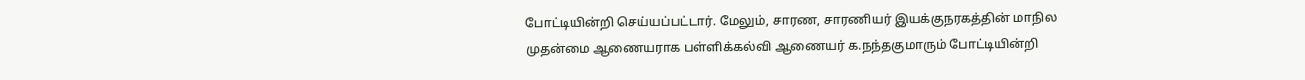போட்டியின்றி செய்யப்பட்டார். மேலும், சாரண, சாரணியர் இயக்குநரகத்தின் மாநில முதன்மை ஆணையராக பள்ளிக்கல்வி ஆணையர் க.நந்தகுமாரும் போட்டியின்றி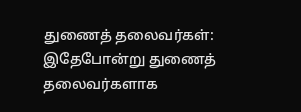துணைத் தலைவர்கள்: இதேபோன்று துணைத் தலைவர்களாக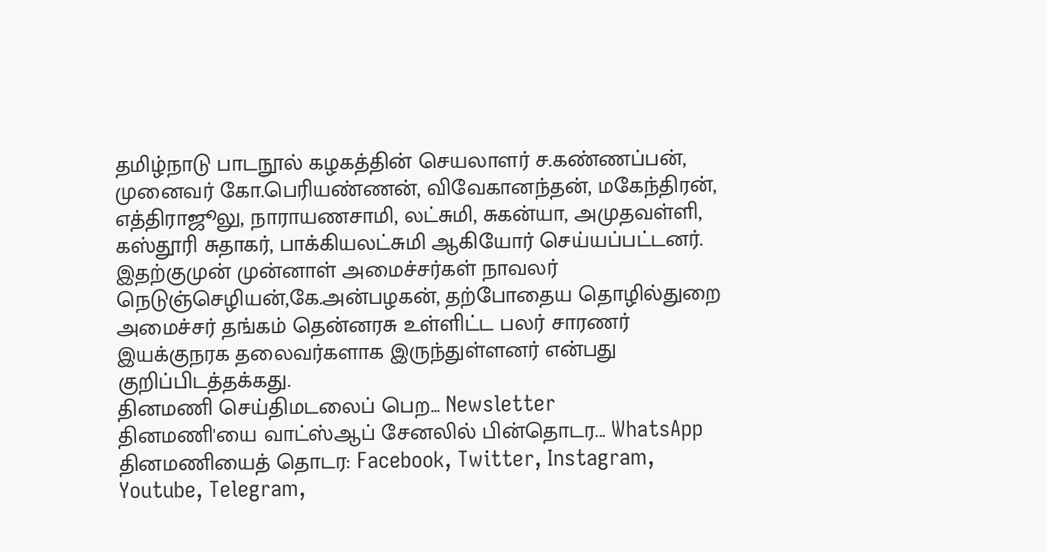தமிழ்நாடு பாடநூல் கழகத்தின் செயலாளர் ச.கண்ணப்பன், முனைவர் கோ.பெரியண்ணன், விவேகானந்தன், மகேந்திரன், எத்திராஜூலு, நாராயணசாமி, லட்சுமி, சுகன்யா, அமுதவள்ளி, கஸ்தூரி சுதாகர், பாக்கியலட்சுமி ஆகியோர் செய்யப்பட்டனர்.
இதற்குமுன் முன்னாள் அமைச்சர்கள் நாவலர் நெடுஞ்செழியன்,கே.அன்பழகன், தற்போதைய தொழில்துறை அமைச்சர் தங்கம் தென்னரசு உள்ளிட்ட பலர் சாரணர் இயக்குநரக தலைவர்களாக இருந்துள்ளனர் என்பது குறிப்பிடத்தக்கது.
தினமணி செய்திமடலைப் பெற... Newsletter
தினமணி'யை வாட்ஸ்ஆப் சேனலில் பின்தொடர... WhatsApp
தினமணியைத் தொடர: Facebook, Twitter, Instagram, Youtube, Telegram,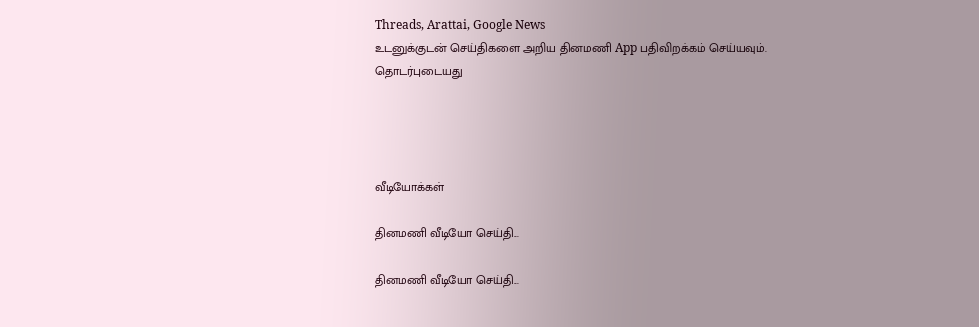Threads, Arattai, Google News
உடனுக்குடன் செய்திகளை அறிய தினமணி App பதிவிறக்கம் செய்யவும்.
தொடர்புடையது




வீடியோக்கள்

தினமணி வீடியோ செய்தி...

தினமணி வீடியோ செய்தி...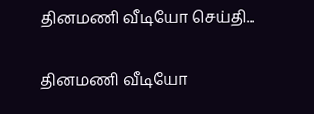தினமணி வீடியோ செய்தி...

தினமணி வீடியோ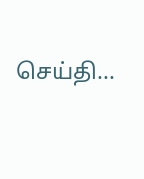செய்தி...